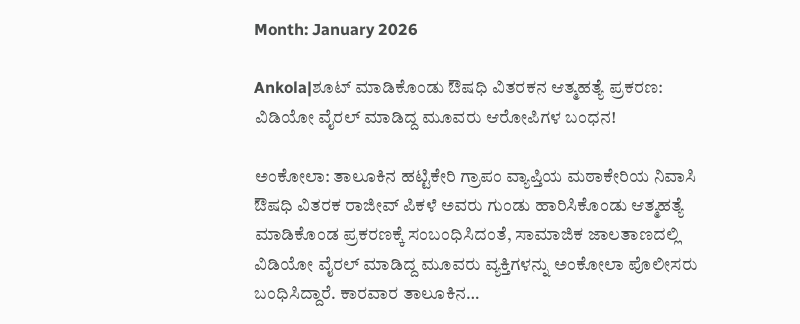Month: January 2026

Ankola|ಶೂಟ್ ಮಾಡಿಕೊಂಡು ಔಷಧಿ ವಿತರಕನ ಆತ್ಮಹತ್ಯೆ ಪ್ರಕರಣ: ವಿಡಿಯೋ ವೈರಲ್ ಮಾಡಿದ್ದ ಮೂವರು ಆರೋಪಿಗಳ ಬಂಧನ!

ಅಂಕೋಲಾ: ತಾಲೂಕಿನ ಹಟ್ಟಿಕೇರಿ ಗ್ರಾಪಂ ವ್ಯಾಪ್ತಿಯ ಮಠಾಕೇರಿಯ ನಿವಾಸಿ ಔಷಧಿ ವಿತರಕ ರಾಜೀವ್ ಪಿಕಳೆ ಅವರು ಗುಂಡು ಹಾರಿಸಿಕೊಂಡು ಆತ್ಮಹತ್ಯೆ ಮಾಡಿಕೊಂಡ ಪ್ರಕರಣಕ್ಕೆ ಸಂಬಂಧಿಸಿದಂತೆ, ಸಾಮಾಜಿಕ ಜಾಲತಾಣದಲ್ಲಿ ವಿಡಿಯೋ ವೈರಲ್ ಮಾಡಿದ್ದ ಮೂವರು ವ್ಯಕ್ತಿಗಳನ್ನು ಅಂಕೋಲಾ ಪೊಲೀಸರು ಬಂಧಿಸಿದ್ದಾರೆ. ಕಾರವಾರ ತಾಲೂಕಿನ…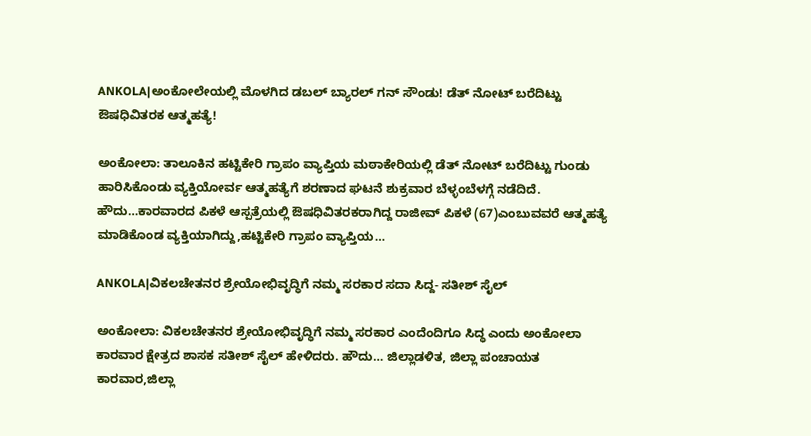ANKOLA|ಅಂಕೋಲೇಯಲ್ಲಿ ಮೊಳಗಿದ ಡಬಲ್ ಬ್ಯಾರಲ್ ಗನ್ ಸೌಂಡು! ಡೆತ್ ನೋಟ್ ಬರೆದಿಟ್ಟು ಔಷಧಿವಿತರಕ ಆತ್ಮಹತ್ಯೆ!

ಅಂಕೋಲಾ: ತಾಲೂಕಿನ ಹಟ್ಟಿಕೇರಿ ಗ್ರಾಪಂ ವ್ಯಾಪ್ತಿಯ ಮಠಾಕೇರಿಯಲ್ಲಿ ಡೆತ್ ನೋಟ್ ಬರೆದಿಟ್ಟು ಗುಂಡು ಹಾರಿಸಿಕೊಂಡು ವ್ಯಕ್ತಿಯೋರ್ವ ಆತ್ಮಹತ್ಯೆಗೆ ಶರಣಾದ ಘಟನೆ ಶುಕ್ರವಾರ ಬೆಳ್ಳಂಬೆಳಗ್ಗೆ ನಡೆದಿದೆ. ಹೌದು…ಕಾರವಾರದ ಪಿಕಳೆ ಆಸ್ಪತ್ರೆಯಲ್ಲಿ ಔಷಧಿವಿತರಕರಾಗಿದ್ದ ರಾಜೀವ್ ಪಿಕಳೆ (67)ಎಂಬುವವರೆ ಆತ್ಮಹತ್ಯೆ ಮಾಡಿಕೊಂಡ ವ್ಯಕ್ತಿಯಾಗಿದ್ದು,ಹಟ್ಟಿಕೇರಿ ಗ್ರಾಪಂ ವ್ಯಾಪ್ತಿಯ…

ANKOLA|ವಿಕಲಚೇತನರ ಶ್ರೇಯೋಭಿವೃದ್ಧಿಗೆ ನಮ್ಮ ಸರಕಾರ ಸದಾ ಸಿದ್ದ- ಸತೀಶ್ ಸೈಲ್

ಅಂಕೋಲಾ: ವಿಕಲಚೇತನರ ಶ್ರೇಯೋಭಿವೃದ್ಧಿಗೆ ನಮ್ಮ ಸರಕಾರ ಎಂದೆಂದಿಗೂ ಸಿದ್ಧ ಎಂದು ಅಂಕೋಲಾ ಕಾರವಾರ ಕ್ಷೇತ್ರದ ಶಾಸಕ ಸತೀಶ್ ಸೈಲ್ ಹೇಳಿದರು. ಹೌದು… ಜಿಲ್ಲಾಡಳಿತ, ಜಿಲ್ಲಾ ಪಂಚಾಯತ ಕಾರವಾರ,ಜಿಲ್ಲಾ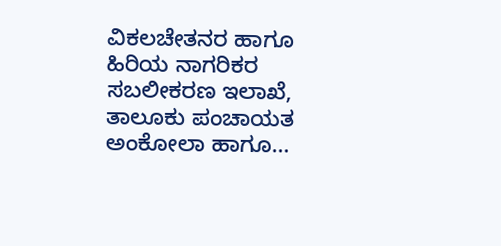ವಿಕಲಚೇತನರ ಹಾಗೂ ಹಿರಿಯ ನಾಗರಿಕರ ಸಬಲೀಕರಣ ಇಲಾಖೆ, ತಾಲೂಕು ಪಂಚಾಯತ ಅಂಕೋಲಾ ಹಾಗೂ…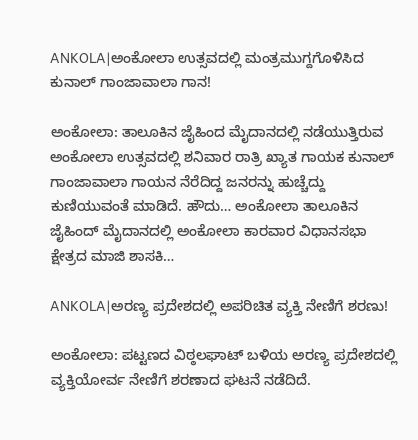ANKOLA|ಅಂಕೋಲಾ ಉತ್ಸವದಲ್ಲಿ ಮಂತ್ರಮುಗ್ದಗೊಳಿಸಿದ ಕುನಾಲ್ ಗಾಂಜಾವಾಲಾ ಗಾನ!

ಅಂಕೋಲಾ: ತಾಲೂಕಿನ ಜೈಹಿಂದ ಮೈದಾನದಲ್ಲಿ ನಡೆಯುತ್ತಿರುವ ಅಂಕೋಲಾ ಉತ್ಸವದಲ್ಲಿ ಶನಿವಾರ ರಾತ್ರಿ ಖ್ಯಾತ ಗಾಯಕ ಕುನಾಲ್ ಗಾಂಜಾವಾಲಾ ಗಾಯನ ನೆರೆದಿದ್ದ ಜನರನ್ನು ಹುಚ್ಚೆದ್ದು ಕುಣಿಯುವಂತೆ ಮಾಡಿದೆ. ಹೌದು… ಅಂಕೋಲಾ ತಾಲೂಕಿನ ಜೈಹಿಂದ್ ಮೈದಾನದಲ್ಲಿ ಅಂಕೋಲಾ ಕಾರವಾರ ವಿಧಾನಸಭಾ ಕ್ಷೇತ್ರದ ಮಾಜಿ ಶಾಸಕಿ…

ANKOLA|ಅರಣ್ಯ ಪ್ರದೇಶದಲ್ಲಿ ಅಪರಿಚಿತ ವ್ಯಕ್ತಿ ನೇಣಿಗೆ ಶರಣು!

ಅಂಕೋಲಾ: ಪಟ್ಟಣದ ವಿಠ್ಠಲಘಾಟ್ ಬಳಿಯ ಅರಣ್ಯ ಪ್ರದೇಶದಲ್ಲಿ ವ್ಯಕ್ತಿಯೋರ್ವ ನೇಣಿಗೆ ಶರಣಾದ ಘಟನೆ ನಡೆದಿದೆ.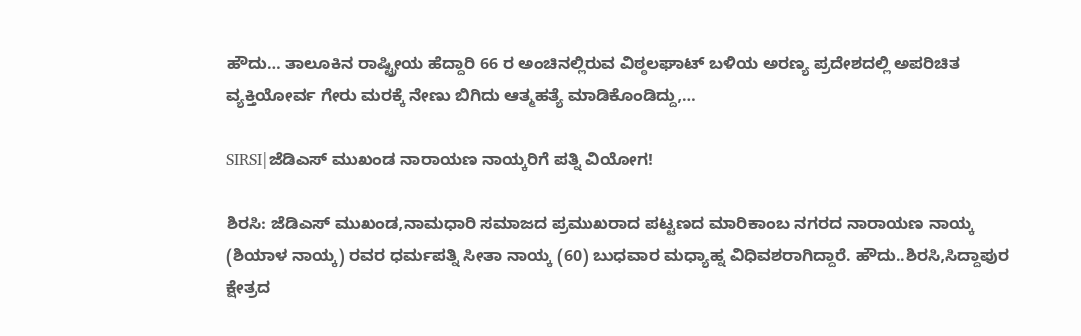ಹೌದು… ತಾಲೂಕಿನ ರಾಷ್ಟ್ರೀಯ ಹೆದ್ದಾರಿ 66 ರ ಅಂಚಿನಲ್ಲಿರುವ ವಿಠ್ಠಲಘಾಟ್ ಬಳಿಯ ಅರಣ್ಯ ಪ್ರದೇಶದಲ್ಲಿ ಅಪರಿಚಿತ ವ್ಯಕ್ತಿಯೋರ್ವ ಗೇರು ಮರಕ್ಕೆ ನೇಣು ಬಿಗಿದು ಆತ್ಮಹತ್ಯೆ ಮಾಡಿಕೊಂಡಿದ್ದು,…

SIRSI|ಜೆಡಿಎಸ್ ಮುಖಂಡ ನಾರಾಯಣ ನಾಯ್ಕರಿಗೆ ಪತ್ನಿ ವಿಯೋಗ!

ಶಿರಸಿ: ಜೆಡಿಎಸ್ ಮುಖಂಡ,ನಾಮಧಾರಿ ಸಮಾಜದ ಪ್ರಮುಖರಾದ ಪಟ್ಟಣದ ಮಾರಿಕಾಂಬ ನಗರದ ನಾರಾಯಣ ನಾಯ್ಕ (ಶಿಯಾಳ ನಾಯ್ಕ) ರವರ ಧರ್ಮಪತ್ನಿ ಸೀತಾ ನಾಯ್ಕ (60) ಬುಧವಾರ ಮಧ್ಯಾಹ್ನ ವಿಧಿವಶರಾಗಿದ್ದಾರೆ. ಹೌದು..ಶಿರಸಿ,ಸಿದ್ದಾಪುರ ಕ್ಷೇತ್ರದ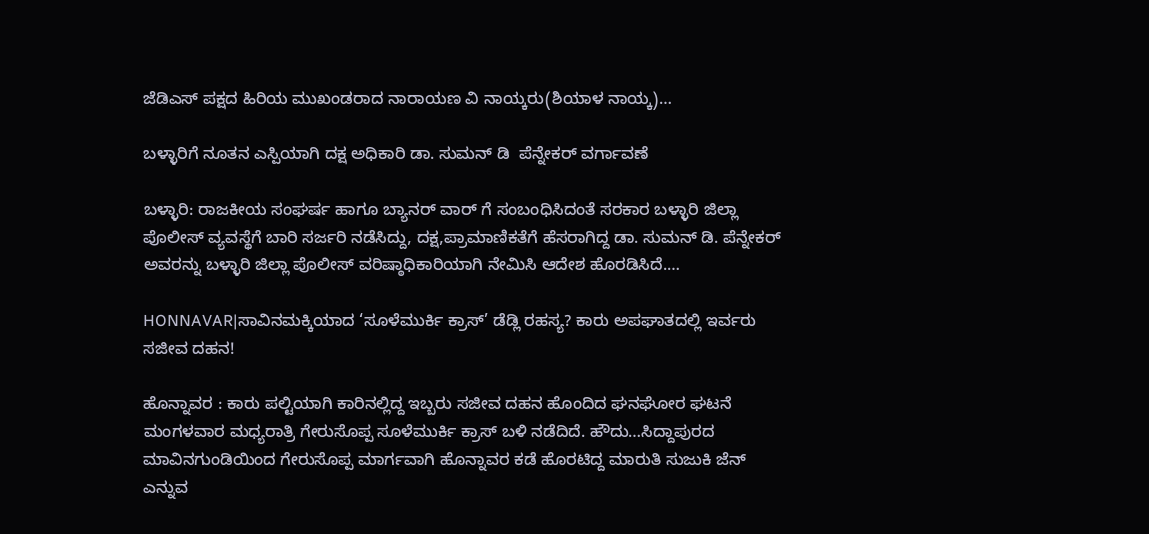ಜೆಡಿಎಸ್ ಪಕ್ಷದ ಹಿರಿಯ ಮುಖಂಡರಾದ ನಾರಾಯಣ ವಿ ನಾಯ್ಕರು(ಶಿಯಾಳ ನಾಯ್ಕ)…

ಬಳ್ಳಾರಿಗೆ ನೂತನ ಎಸ್ಪಿಯಾಗಿ ದಕ್ಷ ಅಧಿಕಾರಿ ಡಾ. ಸುಮನ್ ಡಿ  ಪೆನ್ನೇಕ‌ರ್ ವರ್ಗಾವಣೆ

ಬಳ್ಳಾರಿ: ರಾಜಕೀಯ ಸಂಘರ್ಷ ಹಾಗೂ ಬ್ಯಾನರ್ ವಾರ್ ಗೆ ಸಂಬಂಧಿಸಿದಂತೆ ಸರಕಾರ ಬಳ್ಳಾರಿ ಜಿಲ್ಲಾ ಪೊಲೀಸ್ ವ್ಯವಸ್ಥೆಗೆ ಬಾರಿ ಸರ್ಜರಿ ನಡೆಸಿದ್ದು, ದಕ್ಷ,ಪ್ರಾಮಾಣಿಕತೆಗೆ ಹೆಸರಾಗಿದ್ದ ಡಾ. ಸುಮನ್ ಡಿ. ಪೆನ್ನೇಕ‌ರ್ ಅವರನ್ನು ಬಳ್ಳಾರಿ ಜಿಲ್ಲಾ ಪೊಲೀಸ್ ವರಿಷ್ಠಾಧಿಕಾರಿಯಾಗಿ ನೇಮಿಸಿ ಆದೇಶ ಹೊರಡಿಸಿದೆ.…

HONNAVAR|ಸಾವಿನಮಕ್ಕಿಯಾದ ‘ಸೂಳೆಮುರ್ಕಿ ಕ್ರಾಸ್’ ಡೆಡ್ಲಿ ರಹಸ್ಯ? ಕಾರು ಅಪಘಾತದಲ್ಲಿ ಇರ್ವರು ಸಜೀವ ದಹನ!

ಹೊನ್ನಾವರ : ಕಾರು ಪಲ್ಟಿಯಾಗಿ ಕಾರಿನಲ್ಲಿದ್ದ ಇಬ್ಬರು ಸಜೀವ ದಹನ ಹೊಂದಿದ ಘನಘೋರ ಘಟನೆ ಮಂಗಳವಾರ ಮಧ್ಯರಾತ್ರಿ ಗೇರುಸೊಪ್ಪ ಸೂಳೆಮುರ್ಕಿ ಕ್ರಾಸ್ ಬಳಿ ನಡೆದಿದೆ. ಹೌದು…ಸಿದ್ದಾಪುರದ ಮಾವಿನಗುಂಡಿಯಿಂದ ಗೇರುಸೊಪ್ಪ ಮಾರ್ಗವಾಗಿ ಹೊನ್ನಾವರ ಕಡೆ ಹೊರಟಿದ್ದ ಮಾರುತಿ ಸುಜುಕಿ ಜೆನ್ ಎನ್ನುವ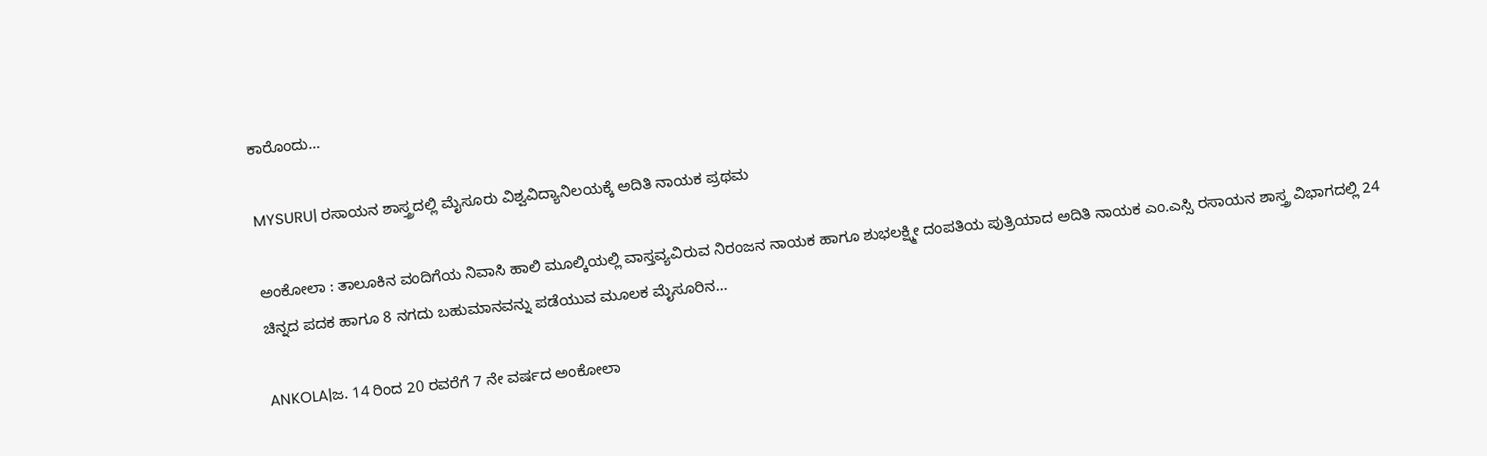ಕಾರೊಂದು…

MYSURU| ರಸಾಯನ ಶಾಸ್ತ್ರದಲ್ಲಿ ಮೈಸೂರು ವಿಶ್ವವಿದ್ಯಾನಿಲಯಕ್ಕೆ ಅದಿತಿ ನಾಯಕ ಪ್ರಥಮ

ಅಂಕೋಲಾ : ತಾಲೂಕಿನ ವಂದಿಗೆಯ ನಿವಾಸಿ ಹಾಲಿ ಮೂಲ್ಕಿಯಲ್ಲಿ ವಾಸ್ತವ್ಯವಿರುವ ನಿರಂಜನ ನಾಯಕ ಹಾಗೂ ಶುಭಲಕ್ಷ್ಮೀ ದಂಪತಿಯ ಪುತ್ರಿಯಾದ ಅದಿತಿ ನಾಯಕ ಎಂ.ಎಸ್ಸಿ ರಸಾಯನ ಶಾಸ್ತ್ರ ವಿಭಾಗದಲ್ಲಿ 24 ಚಿನ್ನದ ಪದಕ ಹಾಗೂ 8 ನಗದು ಬಹುಮಾನವನ್ನು ಪಡೆಯುವ ಮೂಲಕ ಮೈಸೂರಿನ…

ANKOLA|ಜ. 14 ರಿಂದ 20 ರವರೆಗೆ 7 ನೇ ವರ್ಷದ ಅಂಕೋಲಾ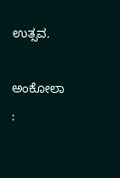ಉತ್ಸವ.

ಅಂಕೋಲಾ :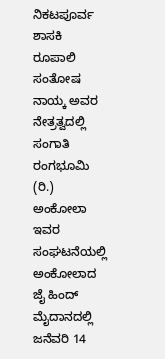ನಿಕಟಪೂರ್ವ ಶಾಸಕಿ ರೂಪಾಲಿ ಸಂತೋಷ ನಾಯ್ಕ ಅವರ ನೇತ್ರತ್ವದಲ್ಲಿ ಸಂಗಾತಿ ರಂಗಭೂಮಿ (ರಿ.) ಅಂಕೋಲಾ ಇವರ ಸಂಘಟನೆಯಲ್ಲಿ ಅಂಕೋಲಾದ ಜೈ ಹಿಂದ್ ಮೈದಾನದಲ್ಲಿ ಜನೆವರಿ 14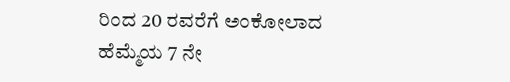ರಿಂದ 20 ರವರೆಗೆ ಅಂಕೋಲಾದ ಹೆಮ್ಮೆಯ 7 ನೇ‌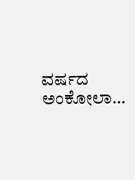ವರ್ಷದ ಅಂಕೋಲಾ…